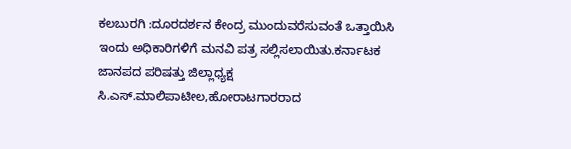ಕಲಬುರಗಿ :ದೂರದರ್ಶನ ಕೇಂದ್ರ ಮುಂದುವರೆಸುವಂತೆ ಒತ್ತಾಯಿಸಿ ಇಂದು ಅಧಿಕಾರಿಗಳಿಗೆ ಮನವಿ ಪತ್ರ ಸಲ್ಲಿಸಲಾಯಿತು.ಕರ್ನಾಟಕ ಜಾನಪದ ಪರಿಷತ್ತು ಜಿಲ್ಲಾಧ್ಯಕ್ಷ ಸಿ.ಎಸ್.ಮಾಲಿಪಾಟೀಲ,ಹೋರಾಟಗಾರರಾದ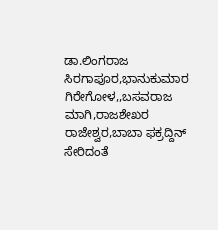ಡಾ.ಲಿಂಗರಾಜ ಸಿರಗಾಪೂರ,ಭಾನುಕುಮಾರ ಗಿರೇಗೋಳ,,ಬಸವರಾಜ ಮಾಗಿ,ರಾಜಶೇಖರ ರಾಜೇಶ್ವರ,ಬಾಬಾ ಫಕ್ರದ್ದಿನ್ ಸೇರಿದಂತೆ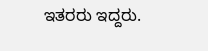ಇತರರು ಇದ್ದರು.